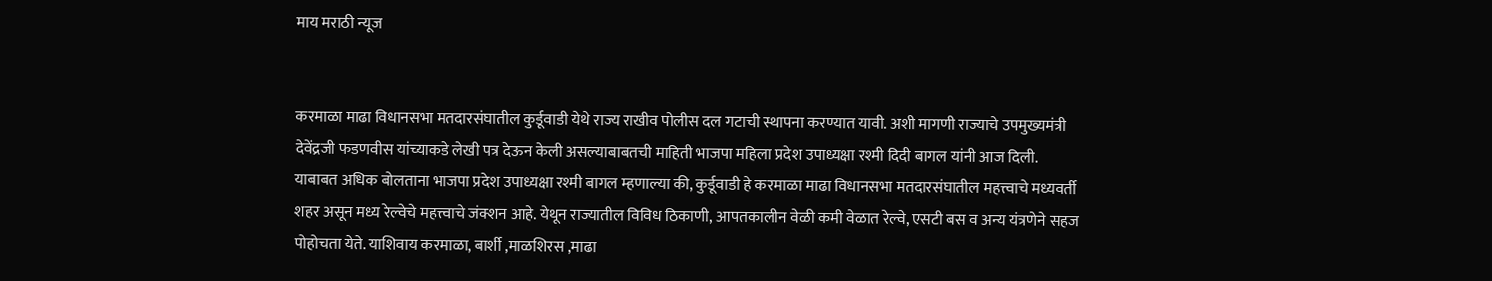माय मराठी न्यूज


करमाळा माढा विधानसभा मतदारसंघातील कुर्डूवाडी येथे राज्य राखीव पोलीस दल गटाची स्थापना करण्यात यावी. अशी मागणी राज्याचे उपमुख्यमंत्री देवेंद्रजी फडणवीस यांच्याकडे लेखी पत्र देऊन केली असल्याबाबतची माहिती भाजपा महिला प्रदेश उपाध्यक्षा रश्मी दिदी बागल यांनी आज दिली.
याबाबत अधिक बोलताना भाजपा प्रदेश उपाध्यक्षा रश्मी बागल म्हणाल्या की, कुर्डूवाडी हे करमाळा माढा विधानसभा मतदारसंघातील महत्त्वाचे मध्यवर्ती शहर असून मध्य रेल्वेचे महत्त्वाचे जंक्शन आहे. येथून राज्यातील विविध ठिकाणी, आपतकालीन वेळी कमी वेळात रेल्वे, एसटी बस व अन्य यंत्रणेने सहज पोहोचता येते. याशिवाय करमाळा, बार्शी ,माळशिरस ,माढा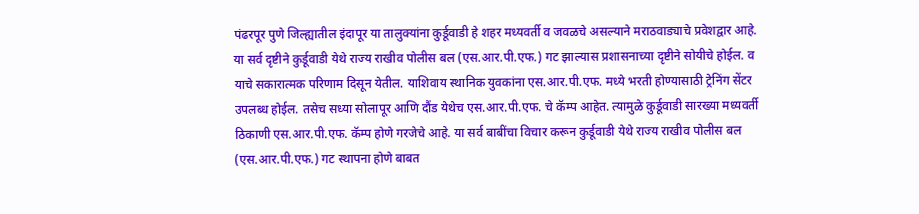पंढरपूर पुणे जिल्ह्यातील इंदापूर या तालुक्यांना कुर्डूवाडी हे शहर मध्यवर्ती व जवळचे असल्याने मराठवाड्याचे प्रवेशद्वार आहे. या सर्व दृष्टीने कुर्डूवाडी येथे राज्य राखीव पोलीस बल (एस.आर.पी.एफ.) गट झाल्यास प्रशासनाच्या दृष्टीने सोयीचे होईल. व याचे सकारात्मक परिणाम दिसून येतील. याशिवाय स्थानिक युवकांना एस.आर.पी.एफ. मध्ये भरती होण्यासाठी ट्रेनिंग सेंटर उपलब्ध होईल. तसेच सध्या सोलापूर आणि दौंड येथेच एस.आर.पी.एफ. चे कॅम्प आहेत. त्यामुळे कुर्डूवाडी सारख्या मध्यवर्ती ठिकाणी एस.आर.पी.एफ. कॅम्प होणे गरजेचे आहे. या सर्व बाबींचा विचार करून कुर्डूवाडी येथे राज्य राखीव पोलीस बल (एस.आर.पी.एफ.) गट स्थापना होणे बाबत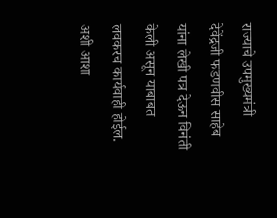राज्याचे उपमुख्यमंत्री देवेंद्रजी फडणवीस साहेब यांना लेखी पत्र देऊन विनंती केली असून याबाबत लवकरच कार्यवाही होईल. अशी आशा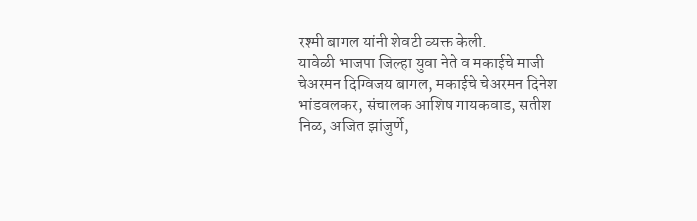रश्मी बागल यांनी शेवटी व्यक्त केली.
यावेळी भाजपा जिल्हा युवा नेते व मकाईचे माजी चेअरमन दिग्विजय बागल, मकाईचे चेअरमन दिनेश भांडवलकर, संचालक आशिष गायकवाड, सतीश निळ, अजित झांजुर्णे,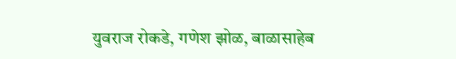युवराज रोकडे, गणेश झोळ, बाळासाहेब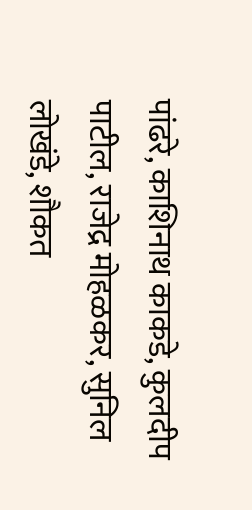पांढरे, काशिनाथ काकडे, कुलदीप पाटील, राजेद्र मोहळकर, सुनिल लोखंडे, शौकत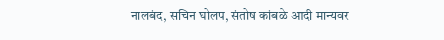नालबंद, सचिन घोलप, संतोष कांबळे आदी मान्यवर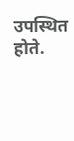उपस्थित होते.